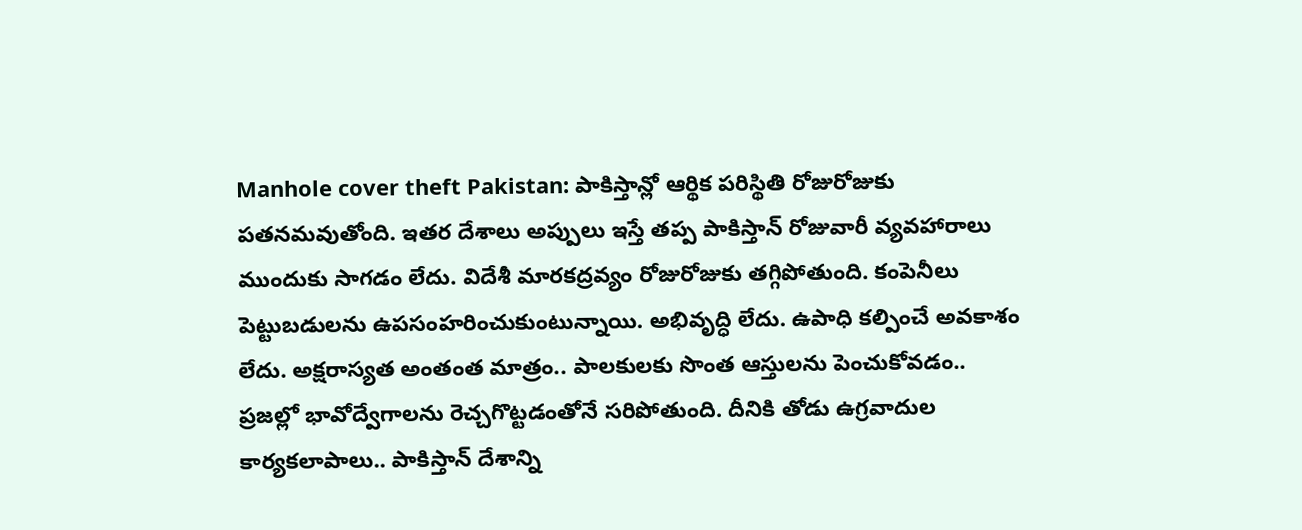Manhole cover theft Pakistan: పాకిస్తాన్లో ఆర్థిక పరిస్థితి రోజురోజుకు పతనమవుతోంది. ఇతర దేశాలు అప్పులు ఇస్తే తప్ప పాకిస్తాన్ రోజువారీ వ్యవహారాలు ముందుకు సాగడం లేదు. విదేశీ మారకద్రవ్యం రోజురోజుకు తగ్గిపోతుంది. కంపెనీలు పెట్టుబడులను ఉపసంహరించుకుంటున్నాయి. అభివృద్ధి లేదు. ఉపాధి కల్పించే అవకాశం లేదు. అక్షరాస్యత అంతంత మాత్రం.. పాలకులకు సొంత ఆస్తులను పెంచుకోవడం.. ప్రజల్లో భావోద్వేగాలను రెచ్చగొట్టడంతోనే సరిపోతుంది. దీనికి తోడు ఉగ్రవాదుల కార్యకలాపాలు.. పాకిస్తాన్ దేశాన్ని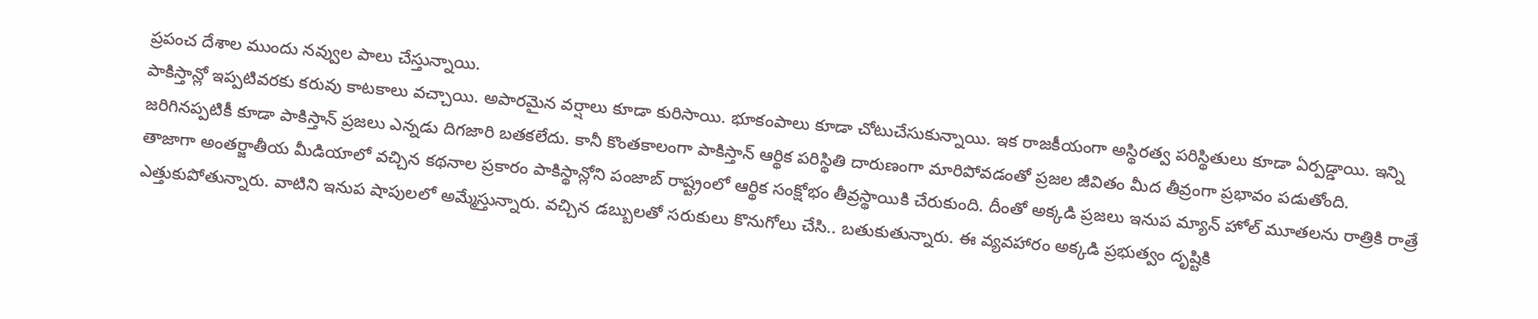ప్రపంచ దేశాల ముందు నవ్వుల పాలు చేస్తున్నాయి.
పాకిస్తాన్లో ఇప్పటివరకు కరువు కాటకాలు వచ్చాయి. అపారమైన వర్షాలు కూడా కురిసాయి. భూకంపాలు కూడా చోటుచేసుకున్నాయి. ఇక రాజకీయంగా అస్థిరత్వ పరిస్థితులు కూడా ఏర్పడ్డాయి. ఇన్ని జరిగినప్పటికీ కూడా పాకిస్తాన్ ప్రజలు ఎన్నడు దిగజారి బతకలేదు. కానీ కొంతకాలంగా పాకిస్తాన్ ఆర్థిక పరిస్థితి దారుణంగా మారిపోవడంతో ప్రజల జీవితం మీద తీవ్రంగా ప్రభావం పడుతోంది.
తాజాగా అంతర్జాతీయ మీడియాలో వచ్చిన కథనాల ప్రకారం పాకిస్థాన్లోని పంజాబ్ రాష్ట్రంలో ఆర్థిక సంక్షోభం తీవ్రస్థాయికి చేరుకుంది. దీంతో అక్కడి ప్రజలు ఇనుప మ్యాన్ హోల్ మూతలను రాత్రికి రాత్రే ఎత్తుకుపోతున్నారు. వాటిని ఇనుప షాపులలో అమ్మేస్తున్నారు. వచ్చిన డబ్బులతో సరుకులు కొనుగోలు చేసి.. బతుకుతున్నారు. ఈ వ్యవహారం అక్కడి ప్రభుత్వం దృష్టికి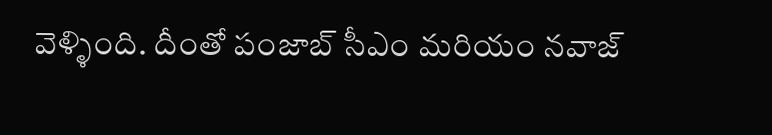వెళ్ళింది. దీంతో పంజాబ్ సీఎం మరియం నవాజ్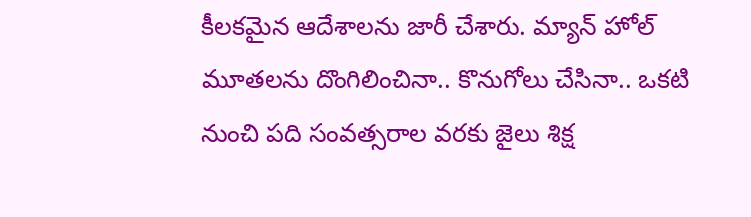కీలకమైన ఆదేశాలను జారీ చేశారు. మ్యాన్ హోల్ మూతలను దొంగిలించినా.. కొనుగోలు చేసినా.. ఒకటి నుంచి పది సంవత్సరాల వరకు జైలు శిక్ష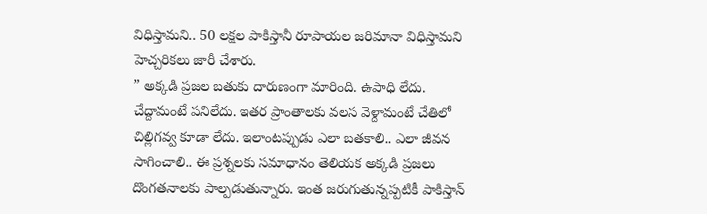విధిస్తామని.. 50 లక్షల పాకిస్తానీ రూపాయల జరిమానా విధిస్తామని హెచ్చరికలు జారీ చేశారు.
” అక్కడి ప్రజల బతుకు దారుణంగా మారింది. ఉపాధి లేదు. చేద్దామంటే పనిలేదు. ఇతర ప్రాంతాలకు వలస వెళ్దామంటే చేతిలో చిల్లిగవ్వ కూడా లేదు. ఇలాంటప్పుడు ఎలా బతకాలి.. ఎలా జీవన సాగించాలి.. ఈ ప్రశ్నలకు సమాధానం తెలియక అక్కడి ప్రజలు దొంగతనాలకు పాల్పడుతున్నారు. ఇంత జరుగుతున్నప్పటికీ పాకిస్తాన్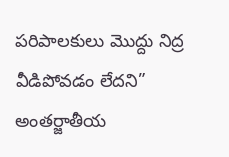పరిపాలకులు మొద్దు నిద్ర వీడిపోవడం లేదని” అంతర్జాతీయ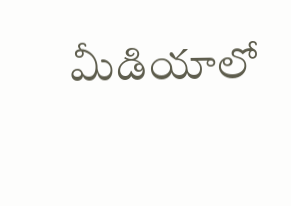మీడియాలో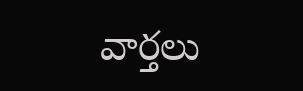వార్తలు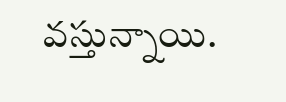వస్తున్నాయి.